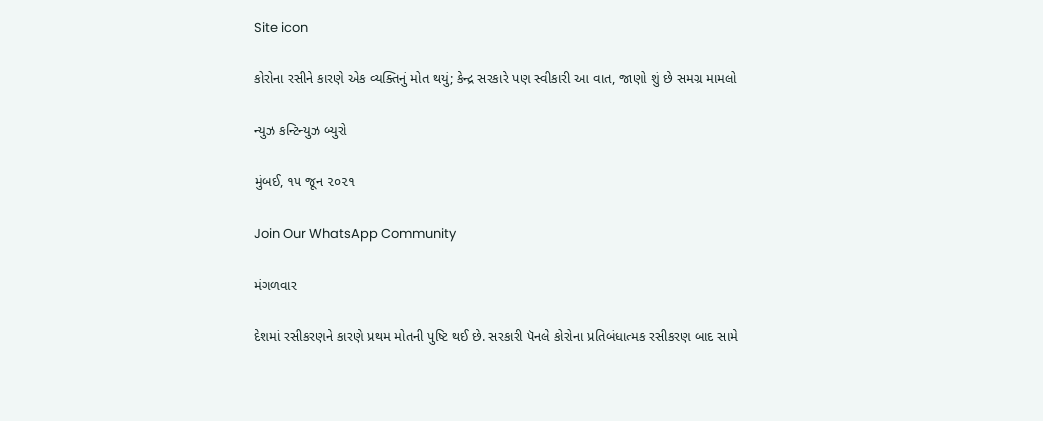Site icon

કોરોના રસીને કારણે એક વ્યક્તિનું મોત થયું; કેન્દ્ર સરકારે પણ સ્વીકારી આ વાત, જાણો શું છે સમગ્ર મામલો

ન્યુઝ કન્ટિન્યુઝ બ્યુરો

મુંબઈ, ૧૫ જૂન ૨૦૨૧

Join Our WhatsApp Community

મંગળવાર

દેશમાં રસીકરણને કારણે પ્રથમ મોતની પુષ્ટિ થઈ છે. સરકારી પૅનલે કોરોના પ્રતિબંધાત્મક રસીકરણ બાદ સામે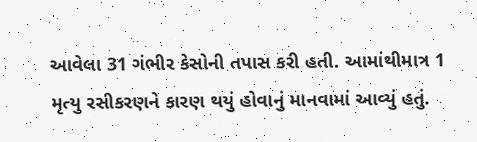આવેલા 31 ગંભીર કેસોની તપાસ કરી હતી. આમાંથીમાત્ર 1 મૃત્યુ રસીકરણને કારણ થયું હોવાનું માનવામાં આવ્યું હતું.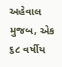અહેવાલ મુજબ, એક ૬૮ વર્ષીય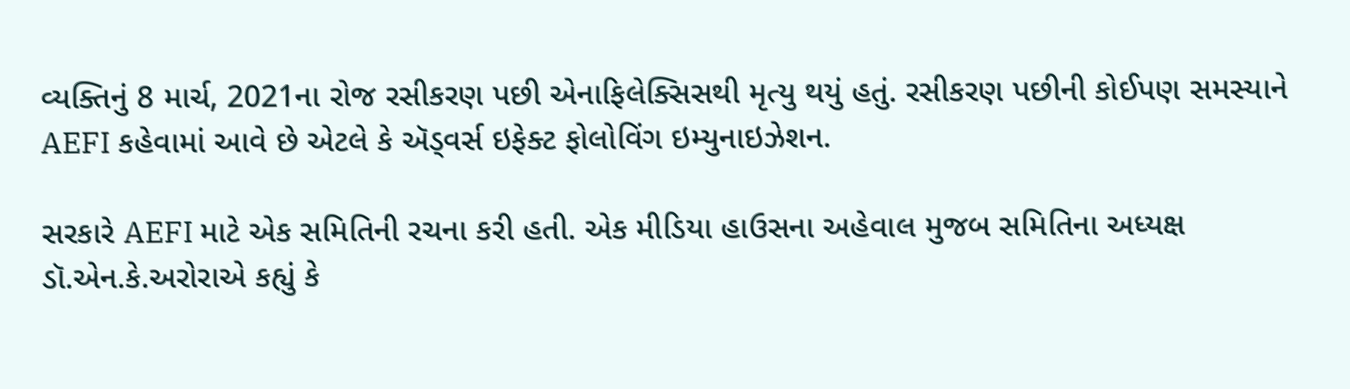વ્યક્તિનું 8 માર્ચ, 2021ના રોજ રસીકરણ પછી એનાફિલેક્સિસથી મૃત્યુ થયું હતું. રસીકરણ પછીની કોઈપણ સમસ્યાને AEFI કહેવામાં આવે છે એટલે કે ઍડ્વર્સ ઇફેક્ટ ફોલોવિંગ ઇમ્યુનાઇઝેશન.

સરકારે AEFI માટે એક સમિતિની રચના કરી હતી. એક મીડિયા હાઉસના અહેવાલ મુજબ સમિતિના અધ્યક્ષ ડૉ.એન.કે.અરોરાએ કહ્યું કે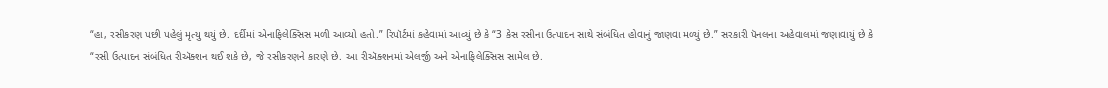“હા, રસીકરણ પછી પહેલું મૃત્યુ થયું છે. દર્દીમાં એનાફિલેક્સિસ મળી આવ્યો હતો.” રિપૉર્ટમાં કહેવામાં આવ્યું છે કે “3 કેસ રસીના ઉત્પાદન સાથે સંબંધિત હોવાનું જાણવા મળ્યું છે.” સરકારી પૅનલના અહેવાલમાં જણાવાયું છે કે “રસી ઉત્પાદન સંબંધિત રીઍક્શન થઈ શકે છે, જે રસીકરણને કારણે છે. આ રીઍક્શનમાં એલર્જી અને એનાફિલેક્સિસ સામેલ છે.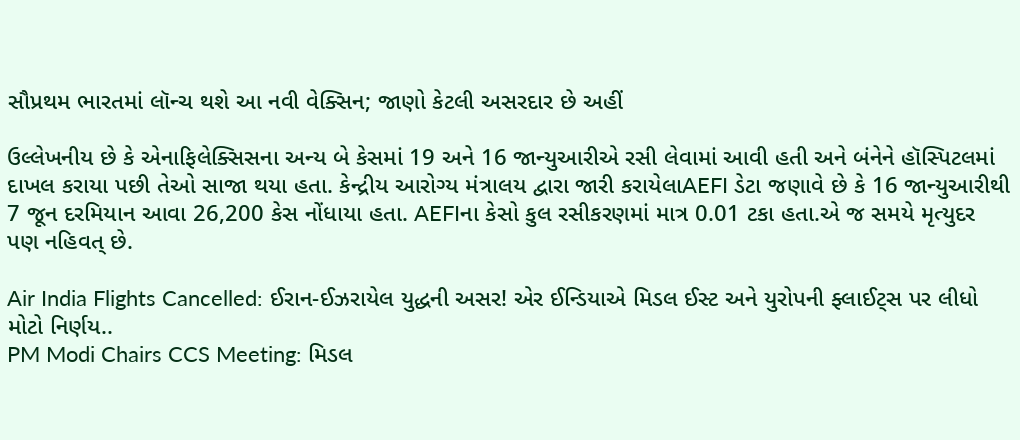સૌપ્રથમ ભારતમાં લૉન્ચ થશે આ નવી વેક્સિન; જાણો કેટલી અસરદાર છે અહીં

ઉલ્લેખનીય છે કે એનાફિલેક્સિસના અન્ય બે કેસમાં 19 અને 16 જાન્યુઆરીએ રસી લેવામાં આવી હતી અને બંનેને હૉસ્પિટલમાં દાખલ કરાયા પછી તેઓ સાજા થયા હતા. કેન્દ્રીય આરોગ્ય મંત્રાલય દ્વારા જારી કરાયેલાAEFI ડેટા જણાવે છે કે 16 જાન્યુઆરીથી 7 જૂન દરમિયાન આવા 26,200 કેસ નોંધાયા હતા. AEFIના કેસો કુલ રસીકરણમાં માત્ર 0.01 ટકા હતા.એ જ સમયે મૃત્યુદર પણ નહિવત્ છે.

Air India Flights Cancelled: ઈરાન-ઈઝરાયેલ યુદ્ધની અસર! એર ઈન્ડિયાએ મિડલ ઈસ્ટ અને યુરોપની ફ્લાઈટ્સ પર લીધો મોટો નિર્ણય..
PM Modi Chairs CCS Meeting: મિડલ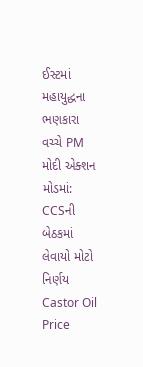ઈસ્ટમાં મહાયુદ્ધના ભણકારા વચ્ચે PM મોદી એક્શન મોડમાં: CCSની બેઠકમાં લેવાયો મોટો નિર્ણય
Castor Oil Price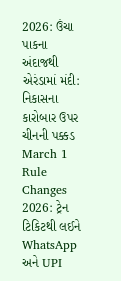2026: ઉંચા પાકના અંદાજથી એરંડામાં મંદી: નિકાસના કારોબાર ઉપર ચીનની પક્કડ
March 1 Rule Changes 2026: ટ્રેન ટિકિટથી લઈને WhatsApp અને UPI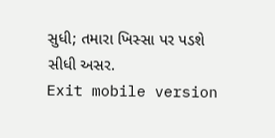સુધી; તમારા ખિસ્સા પર પડશે સીધી અસર.
Exit mobile version